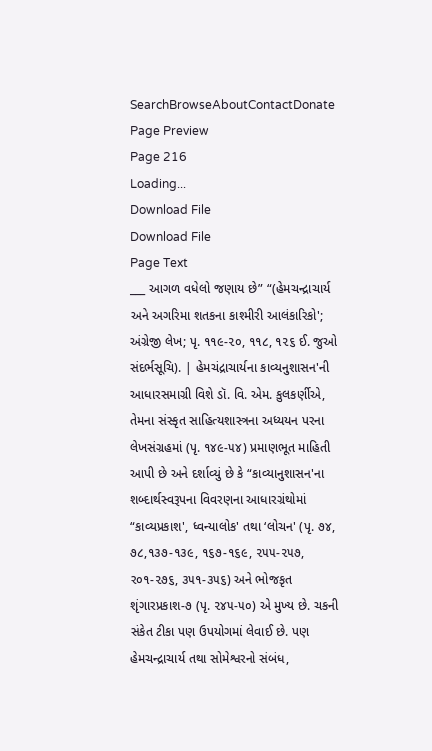SearchBrowseAboutContactDonate
Page Preview
Page 216
Loading...
Download File
Download File
Page Text
___ આગળ વધેલો જણાય છે” “(હેમચન્દ્રાચાર્ય અને અગરિમા શતકના કાશ્મીરી આલંકારિકો'; અંગ્રેજી લેખ; પૃ. ૧૧૯-૨૦, ૧૧૮, ૧૨૬ ઈ. જુઓ સંદર્ભસૂચિ). | હેમચંદ્રાચાર્યના કાવ્યનુશાસન'ની આધારસમાગ્રી વિશે ડૉ. વિ. એમ. કુલકર્ણીએ, તેમના સંસ્કૃત સાહિત્યશાસ્ત્રના અધ્યયન પરના લેખસંગ્રહમાં (પૃ. ૧૪૯-૫૪) પ્રમાણભૂત માહિતી આપી છે અને દર્શાવ્યું છે કે “કાવ્યાનુશાસન'ના શબ્દાર્થસ્વરૂપના વિવરણના આધારગ્રંથોમાં “કાવ્યપ્રકાશ', ધ્વન્યાલોક' તથા ‘લોચન' (પૃ. ૭૪, ૭૮,૧૩૭-૧૩૯, ૧૬૭-૧૬૯, ૨૫૫-૨૫૭, ર૦૧-૨૭૬, ૩૫૧-૩૫૬) અને ભોજકૃત શૃંગારપ્રકાશ-૭ (પૃ. ૨૪૫-૫૦) એ મુખ્ય છે. ચકની સંકેત ટીકા પણ ઉપયોગમાં લેવાઈ છે. પણ હેમચન્દ્રાચાર્ય તથા સોમેશ્વરનો સંબંધ,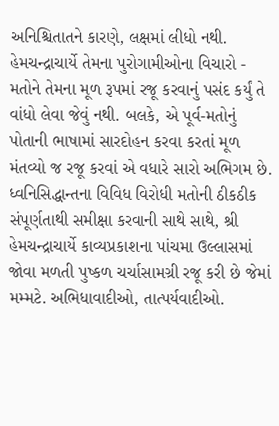અનિશ્ચિતાતને કારણે, લક્ષમાં લીધો નથી. હેમચન્દ્રાચાર્યે તેમના પુરોગામીઓના વિચારો - મતોને તેમના મૂળ રૂપમાં રજૂ કરવાનું પસંદ કર્યું તે વાંધો લેવા જેવું નથી. બલકે, એ પૂર્વ-મતોનું પોતાની ભાષામાં સારદોહન કરવા કરતાં મૂળ મંતવ્યો જ રજૂ કરવાં એ વધારે સારો અભિગમ છે. ધ્વનિસિદ્ધાન્તના વિવિધ વિરોધી મતોની ઠીકઠીક સંપૂર્ણતાથી સમીક્ષા કરવાની સાથે સાથે, શ્રી હેમચન્દ્રાચાર્યે કાવ્યપ્રકાશના પાંચમા ઉલ્લાસમાં જોવા મળતી પુષ્કળ ચર્ચાસામગ્રી રજૂ કરી છે જેમાં મમ્મટે. અભિધાવાદીઓ, તાત્પર્યવાદીઓ.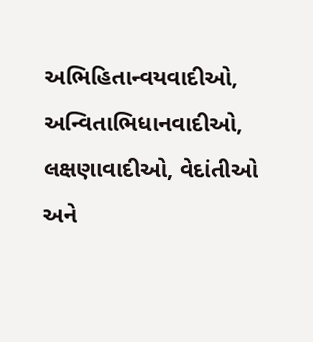અભિહિતાન્વયવાદીઓ, અન્વિતાભિધાનવાદીઓ, લક્ષણાવાદીઓ, વેદાંતીઓ અને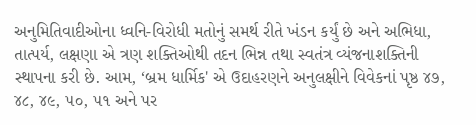અનુમિતિવાદીઓના ધ્વનિ-વિરોધી મતોનું સમર્થ રીતે ખંડન કર્યું છે અને અભિધા, તાત્પર્ય, લક્ષણા એ ત્રણ શક્તિઓથી તદન ભિન્ન તથા સ્વતંત્ર વ્યંજનાશક્તિની સ્થાપના કરી છે. આમ, ‘બ્રમ ધાર્મિક' એ ઉદાહરણને અનુલક્ષીને વિવેકનાં પૃષ્ઠ ૪૭, ૪૮, ૪૯, ૫૦, ૫૧ અને પર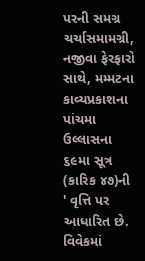પરની સમગ્ર ચર્ચાસમામગ્રી, નજીવા ફેરફારો સાથે, મમ્મટના કાવ્યપ્રકાશના પાંચમા ઉલ્લાસના ૬૯મા સૂત્ર (કારિક ૪૭)ની ' વૃત્તિ પર આધારિત છે. વિવેકમાં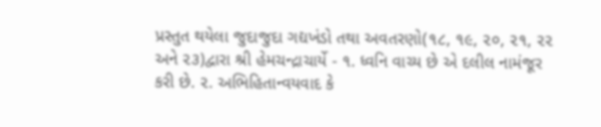પ્રસ્તુત થયેલા જુદાજુદા ગદ્યખંડો તથા અવતરણો(૧૮, ૧૯, ૨૦, ૨૧, ૨૨ અને ૨૩)દ્વારા શ્રી હેમચન્દ્રાચાર્યે - ૧. ધ્વનિ વાચ્ય છે એ દલીલ નામંજૂર કરી છે. ૨. અભિહિતાન્વયવાદ કે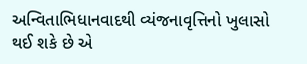અન્વિતાભિધાનવાદથી વ્યંજનાવૃત્તિનો ખુલાસો થઈ શકે છે એ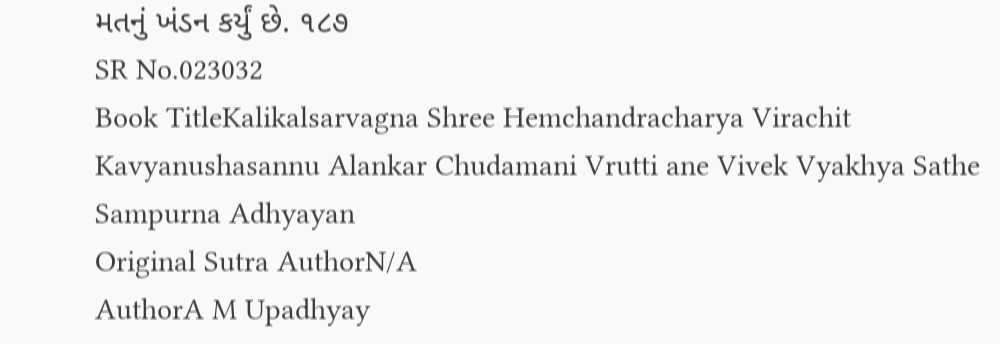મતનું ખંડન કર્યું છે. ૧૮૭
SR No.023032
Book TitleKalikalsarvagna Shree Hemchandracharya Virachit Kavyanushasannu Alankar Chudamani Vrutti ane Vivek Vyakhya Sathe Sampurna Adhyayan
Original Sutra AuthorN/A
AuthorA M Upadhyay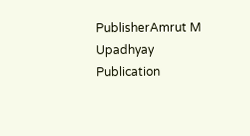PublisherAmrut M Upadhyay
Publication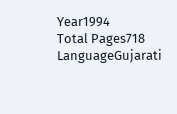Year1994
Total Pages718
LanguageGujarati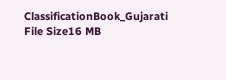ClassificationBook_Gujarati
File Size16 MB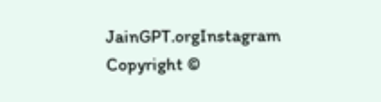JainGPT.orgInstagram
Copyright ©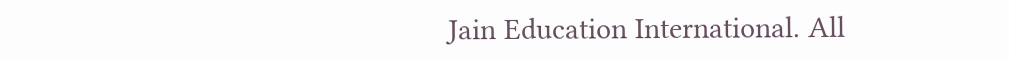Jain Education International. All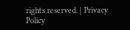rights reserved. | Privacy Policy